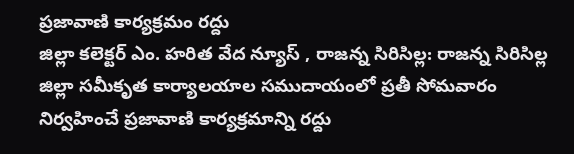ప్రజావాణి కార్యక్రమం రద్దు
జిల్లా కలెక్టర్ ఎం. హరిత వేద న్యూస్ , రాజన్న సిరిసిల్ల: రాజన్న సిరిసిల్ల జిల్లా సమీకృత కార్యాలయాల సముదాయంలో ప్రతీ సోమవారం నిర్వహించే ప్రజావాణి కార్యక్రమాన్ని రద్దు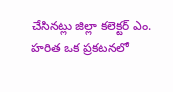చేసినట్లు జిల్లా కలెక్టర్ ఎం. హరిత ఒక ప్రకటనలో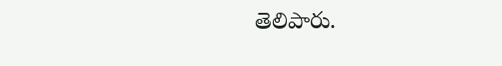తెలిపారు.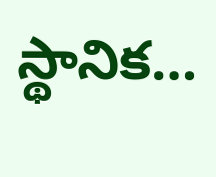స్థానిక…